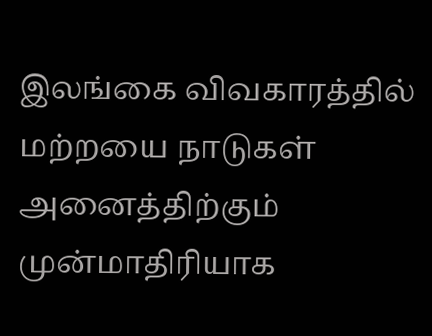இலங்கை விவகாரத்தில் மற்றயை நாடுகள் அனைத்திற்கும் முன்மாதிரியாக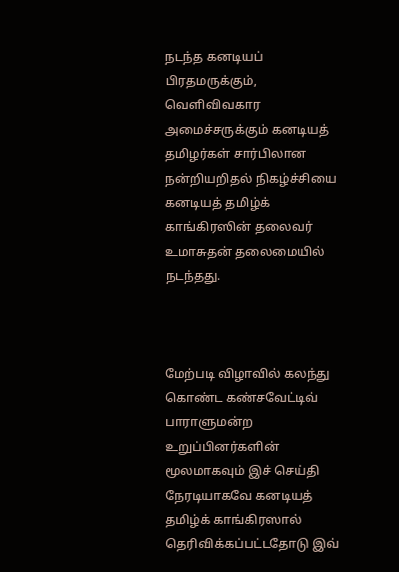நடந்த கனடியப் பிரதமருக்கும், வெளிவிவகார அமைச்சருக்கும் கனடியத் தமிழர்கள் சார்பிலான நன்றியறிதல் நிகழ்ச்சியை  கனடியத் தமிழ்க் காங்கிரஸின் தலைவர் உமாசுதன் தலைமையில் நடந்தது.



மேற்படி விழாவில் கலந்து கொண்ட கண்சவேட்டிவ் பாராளுமன்ற உறுப்பினர்களின் மூலமாகவும் இச் செய்தி நேரடியாகவே கனடியத் தமிழ்க் காங்கிரஸால் தெரிவிக்கப்பட்டதோடு இவ்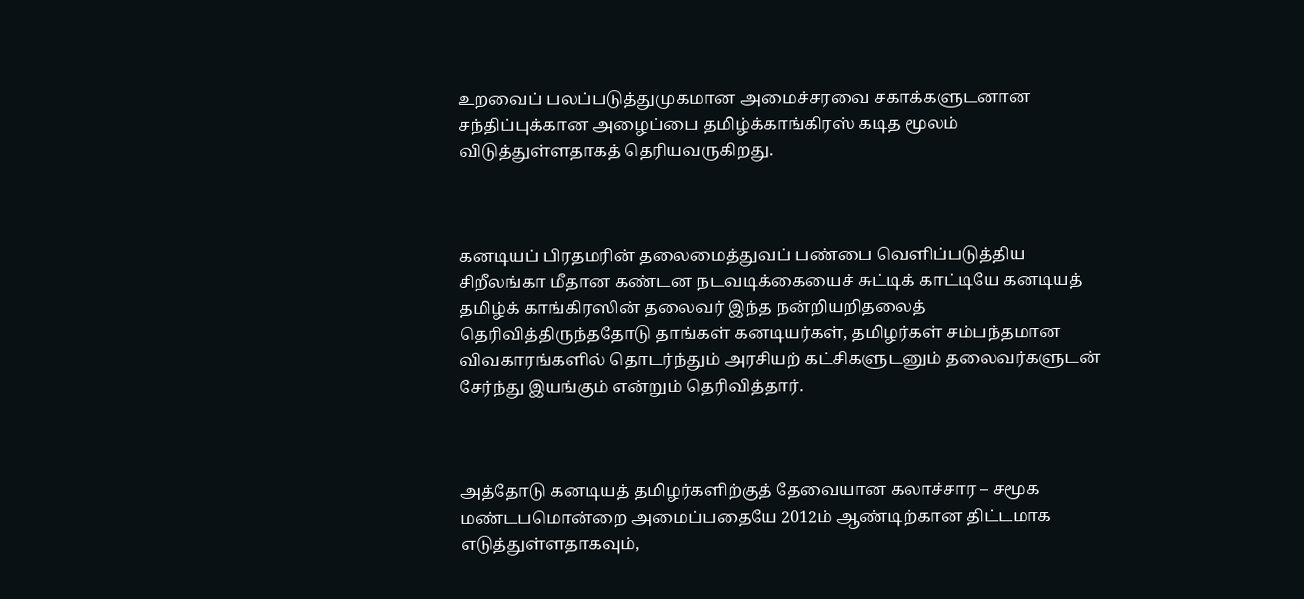உறவைப் பலப்படுத்துமுகமான அமைச்சரவை சகாக்களுடனான சந்திப்புக்கான அழைப்பை தமிழ்க்காங்கிரஸ் கடித மூலம் விடுத்துள்ளதாகத் தெரியவருகிறது.



கனடியப் பிரதமரின் தலைமைத்துவப் பண்பை வெளிப்படுத்திய சிறீலங்கா மீதான கண்டன நடவடிக்கையைச் சுட்டிக் காட்டியே கனடியத் தமிழ்க் காங்கிரஸின் தலைவர் இந்த நன்றியறிதலைத் தெரிவித்திருந்ததோடு தாங்கள் கனடியர்கள், தமிழர்கள் சம்பந்தமான விவகாரங்களில் தொடர்ந்தும் அரசியற் கட்சிகளுடனும் தலைவர்களுடன் சேர்ந்து இயங்கும் என்றும் தெரிவித்தார்.



அத்தோடு கனடியத் தமிழர்களிற்குத் தேவையான கலாச்சார – சமூக மண்டபமொன்றை அமைப்பதையே 2012ம் ஆண்டிற்கான திட்டமாக எடுத்துள்ளதாகவும்,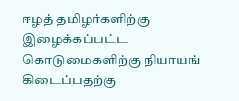ஈழத் தமிழர்களிற்கு இழைக்கப்பட்ட கொடுமைகளிற்கு நியாயங் கிடைப்பதற்கு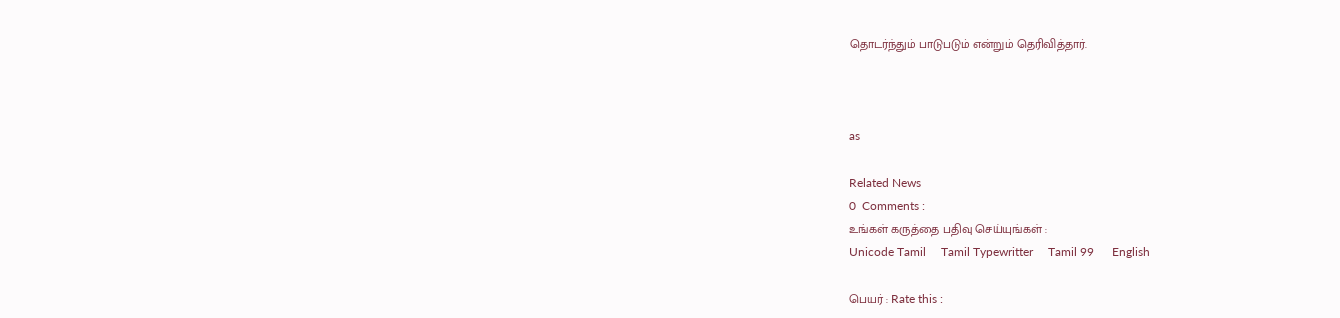தொடர்ந்தும் பாடுபடும் என்றும் தெரிவித்தார்.



as

Related News
0  Comments :
உங்கள் கருத்தை பதிவு செய்யுங்கள் :
Unicode Tamil     Tamil Typewritter     Tamil 99      English

பெயர் : Rate this :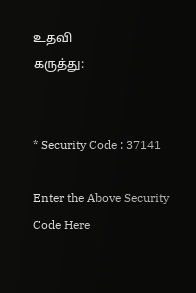உதவி
கருத்து:


* Security Code : 37141

Enter the Above Security Code Here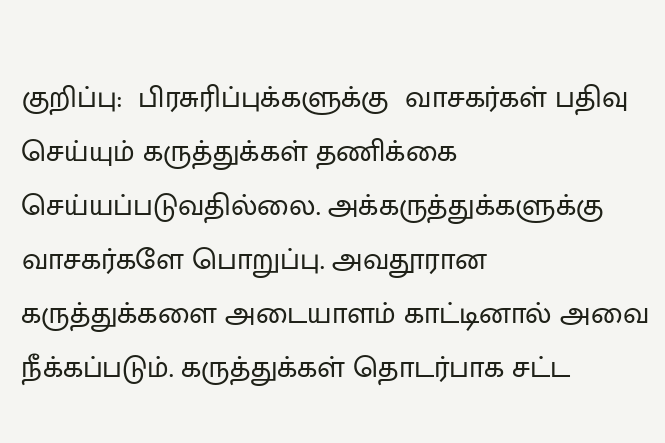குறிப்பு:  பிரசுரிப்புக்களுக்கு  வாசகர்கள் பதிவு செய்யும் கருத்துக்கள் தணிக்கை செய்யப்படுவதில்லை. அக்கருத்துக்களுக்கு வாசகர்களே பொறுப்பு. அவதூரான கருத்துக்களை அடையாளம் காட்டினால் அவை நீக்கப்படும். கருத்துக்கள் தொடர்பாக சட்ட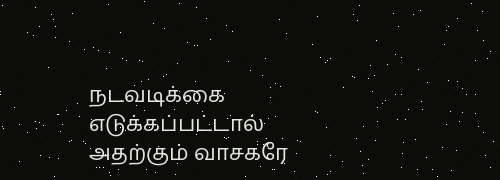நடவடிக்கை எடுக்கப்பட்டால் அதற்கும் வாசகரே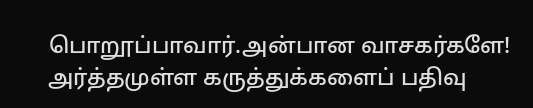பொறூப்பாவார்.அன்பான வாசகர்களே! அர்த்தமுள்ள கருத்துக்களைப் பதிவு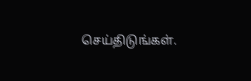செய்திடுங்கள்.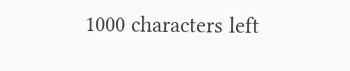1000 characters left